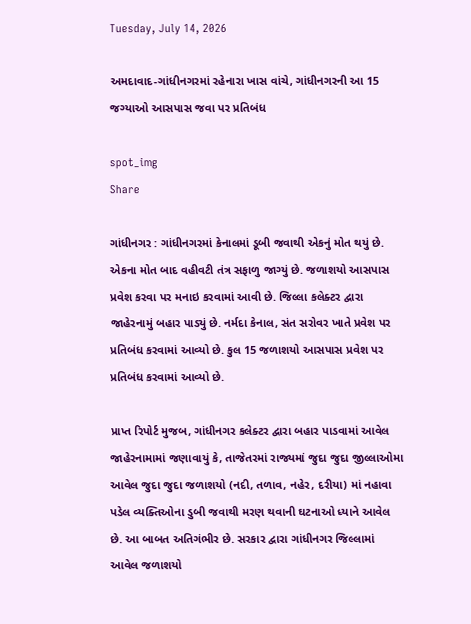Tuesday, July 14, 2026

અમદાવાદ-ગાંધીનગરમાં રહેનારા ખાસ વાંચે, ગાંધીનગરની આ 15 જગ્યાઓ આસપાસ જવા પર પ્રતિબંધ

spot_img
Share

ગાંધીનગર : ગાંધીનગરમાં કેનાલમાં ડૂબી જવાથી એકનું મોત થયું છે. એકના મોત બાદ વહીવટી તંત્ર સફાળુ જાગ્યું છે. જળાશયો આસપાસ પ્રવેશ કરવા પર મનાઇ કરવામાં આવી છે. જિલ્લા કલેક્ટર દ્વારા જાહેરનામું બહાર પાડ્યું છે. નર્મદા કેનાલ, સંત સરોવર ખાતે પ્રવેશ પર પ્રતિબંધ કરવામાં આવ્યો છે. કુલ 15 જળાશયો આસપાસ પ્રવેશ પર પ્રતિબંધ કરવામાં આવ્યો છે.

પ્રાપ્ત રિપોર્ટ મુજબ, ગાંધીનગર કલેક્ટર દ્વારા બહાર પાડવામાં આવેલ જાહેરનામામાં જણાવાયું કે, તાજેતરમાં રાજ્યમાં જુદા જુદા જીલ્લાઓમા આવેલ જુદા જુદા જળાશયો (નદી, તળાવ, નહેર, દરીયા) માં નહાવા પડેલ વ્યક્તિઓના ડુબી જવાથી મરણ થવાની ઘટનાઓ ધ્યાને આવેલ છે. આ બાબત અતિગંભીર છે. સરકાર દ્વારા ગાંધીનગર જિલ્લામાં આવેલ જળાશયો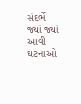સંદર્ભે જ્યાં જ્યાં આવી ઘટનાઓ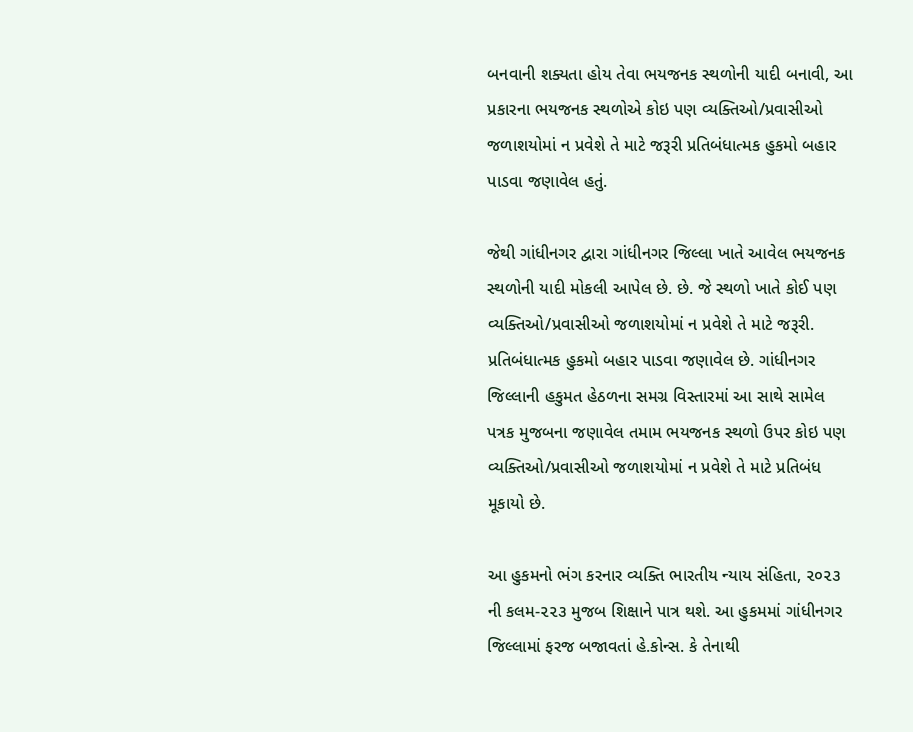બનવાની શક્યતા હોય તેવા ભયજનક સ્થળોની યાદી બનાવી, આ પ્રકારના ભયજનક સ્થળોએ કોઇ પણ વ્યક્તિઓ/પ્રવાસીઓ જળાશયોમાં ન પ્રવેશે તે માટે જરૂરી પ્રતિબંધાત્મક હુકમો બહાર પાડવા જણાવેલ હતું.

જેથી ગાંધીનગર દ્વારા ગાંધીનગર જિલ્લા ખાતે આવેલ ભયજનક સ્થળોની યાદી મોકલી આપેલ છે. છે. જે સ્થળો ખાતે કોઈ પણ વ્યક્તિઓ/પ્રવાસીઓ જળાશયોમાં ન પ્રવેશે તે માટે જરૂરી. પ્રતિબંધાત્મક હુકમો બહાર પાડવા જણાવેલ છે. ગાંધીનગર જિલ્લાની હકુમત હેઠળના સમગ્ર વિસ્તારમાં આ સાથે સામેલ પત્રક મુજબના જણાવેલ તમામ ભયજનક સ્થળો ઉપર કોઇ પણ વ્યક્તિઓ/પ્રવાસીઓ જળાશયોમાં ન પ્રવેશે તે માટે પ્રતિબંધ મૂકાયો છે.

આ હુકમનો ભંગ કરનાર વ્યક્તિ ભારતીય ન્યાય સંહિતા, ૨૦૨૩ ની કલમ-૨૨૩ મુજબ શિક્ષાને પાત્ર થશે. આ હુકમમાં ગાંધીનગર જિલ્લામાં ફરજ બજાવતાં હે.કોન્સ. કે તેનાથી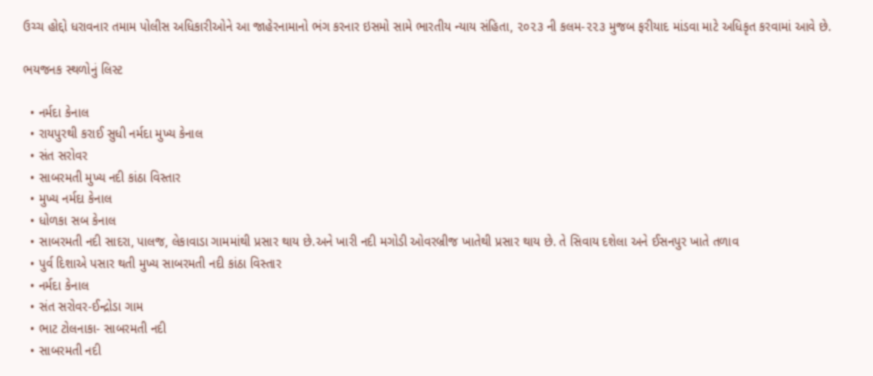ઉચ્ચ હોદ્દો ધરાવનાર તમામ પોલીસ અધિકારીઓને આ જાહેરનામાનો ભંગ કરનાર ઇસમો સામે ભારતીય ન્યાય સંહિતા, ૨૦૨૩ ની કલમ-૨૨૩ મુજબ ફરીયાદ માંડવા માટે અધિકૃત કરવામાં આવે છે.

ભયજનક સ્થળોનું લિસ્ટ

  • નર્મદા કેનાલ
  • રાયપુરથી કરાઈ સુધી નર્મદા મુખ્ય કેનાલ
  • સંત સરોવર
  • સાબરમતી મુખ્ય નદી કાંઠા વિસ્તાર
  • મુખ્ય નર્મદા કેનાલ
  • ધોળકા સબ કેનાલ
  • સાબરમતી નદી સાદરા, પાલજ, લેકાવાડા ગામમાંથી પ્રસાર થાય છે.અને ખારી નદી મગોડી ઓવરબ્રીજ ખાતેથી પ્રસાર થાય છે. તે સિવાય દશેલા અને ઈસનપુર ખાતે તળાવ
  • પુર્વ દિશાએ પસાર થતી મુખ્ય સાબરમતી નદી કાંઠા વિસ્તાર
  • નર્મદા કેનાલ
  • સંત સરોવર-ઈન્દ્રોડા ગામ
  • ભાટ ટોલનાકા- સાબરમતી નદી
  • સાબરમતી નદી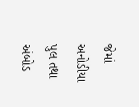જેમાં અનોડીયા પુલ તથા અંબોડ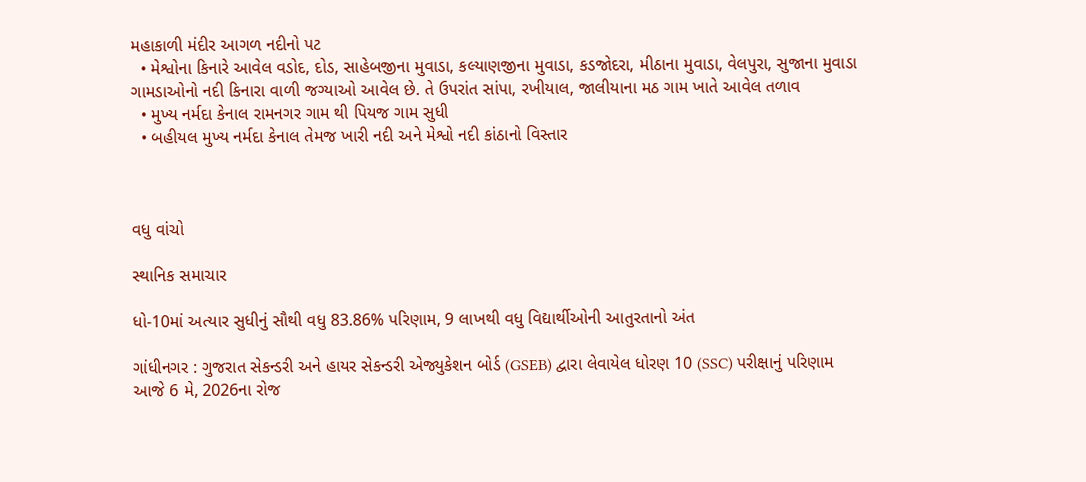મહાકાળી મંદીર આગળ નદીનો પટ
  • મેશ્વોના કિનારે આવેલ વડોદ, દોડ, સાહેબજીના મુવાડા, કલ્યાણજીના મુવાડા, કડજોદરા, મીઠાના મુવાડા, વેલપુરા, સુજાના મુવાડા ગામડાઓનો નદી કિનારા વાળી જગ્યાઓ આવેલ છે. તે ઉપરાંત સાંપા, રખીયાલ, જાલીયાના મઠ ગામ ખાતે આવેલ તળાવ
  • મુખ્ય નર્મદા કેનાલ રામનગર ગામ થી પિયજ ગામ સુધી
  • બહીયલ મુખ્ય નર્મદા કેનાલ તેમજ ખારી નદી અને મેશ્વો નદી કાંઠાનો વિસ્તાર



વધુ વાંચો

સ્થાનિક સમાચાર

ધો-10માં અત્યાર સુધીનું સૌથી વધુ 83.86% પરિણામ, 9 લાખથી વધુ વિદ્યાર્થીઓની આતુરતાનો અંત

ગાંધીનગર : ગુજરાત સેકન્ડરી અને હાયર સેકન્ડરી એજ્યુકેશન બોર્ડ (GSEB) દ્વારા લેવાયેલ ધોરણ 10 (SSC) પરીક્ષાનું પરિણામ આજે 6 મે, 2026ના રોજ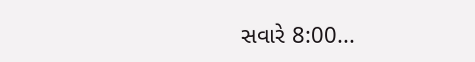સવારે 8:00...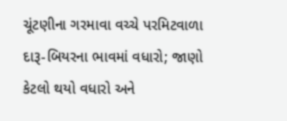ચૂંટણીના ગરમાવા વચ્ચે પરમિટવાળા દારૂ-બિયરના ભાવમાં વધારો; જાણો કેટલો થયો વધારો અને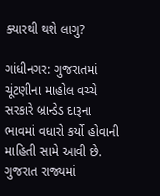ક્યારથી થશે લાગુ?

ગાંધીનગર: ગુજરાતમાં ચૂંટણીના માહોલ વચ્ચે સરકારે બ્રાન્ડેડ દારૂના ભાવમાં વધારો કર્યો હોવાની માહિતી સામે આવી છે. ગુજરાત રાજ્યમાં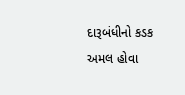દારૂબંધીનો કડક અમલ હોવા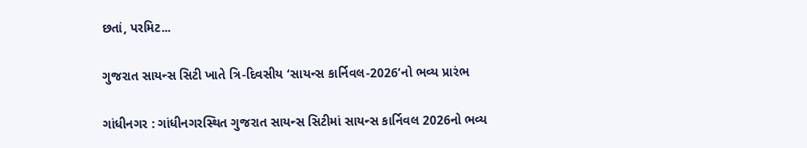છતાં, પરમિટ...

ગુજરાત સાયન્સ સિટી ખાતે ત્રિ-દિવસીય ‘સાયન્સ કાર્નિવલ-2026’નો ભવ્ય પ્રારંભ

ગાંધીનગર : ગાંધીનગરસ્થિત ગુજરાત સાયન્સ સિટીમાં સાયન્સ કાર્નિવલ 2026નો ભવ્ય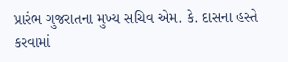પ્રારંભ ગુજરાતના મુખ્ય સચિવ એમ. કે. દાસના હસ્તે કરવામાં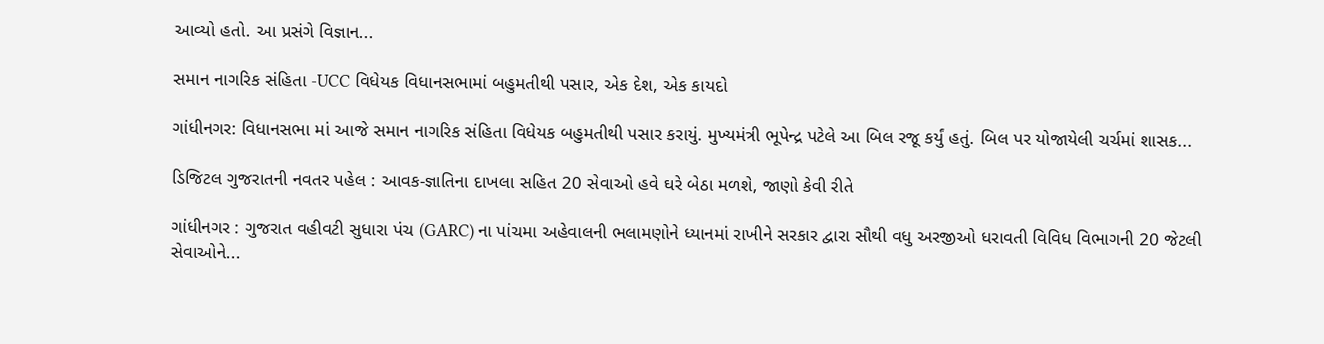આવ્યો હતો. આ પ્રસંગે વિજ્ઞાન...

સમાન નાગરિક સંહિતા -UCC વિધેયક વિધાનસભામાં બહુમતીથી પસાર, એક દેશ, એક કાયદો

ગાંધીનગર: વિધાનસભા માં આજે સમાન નાગરિક સંહિતા વિધેયક બહુમતીથી પસાર કરાયું. મુખ્યમંત્રી ભૂપેન્દ્ર પટેલે આ બિલ રજૂ કર્યું હતું. બિલ પર યોજાયેલી ચર્ચમાં શાસક...

ડિજિટલ ગુજરાતની નવતર પહેલ : આવક-જ્ઞાતિના દાખલા સહિત 20 સેવાઓ હવે ઘરે બેઠા મળશે, જાણો કેવી રીતે

ગાંધીનગર : ગુજરાત વહીવટી સુધારા પંચ (GARC) ના પાંચમા અહેવાલની ભલામણોને ધ્યાનમાં રાખીને સરકાર દ્વારા સૌથી વધુ અરજીઓ ધરાવતી વિવિધ વિભાગની 20 જેટલી સેવાઓને...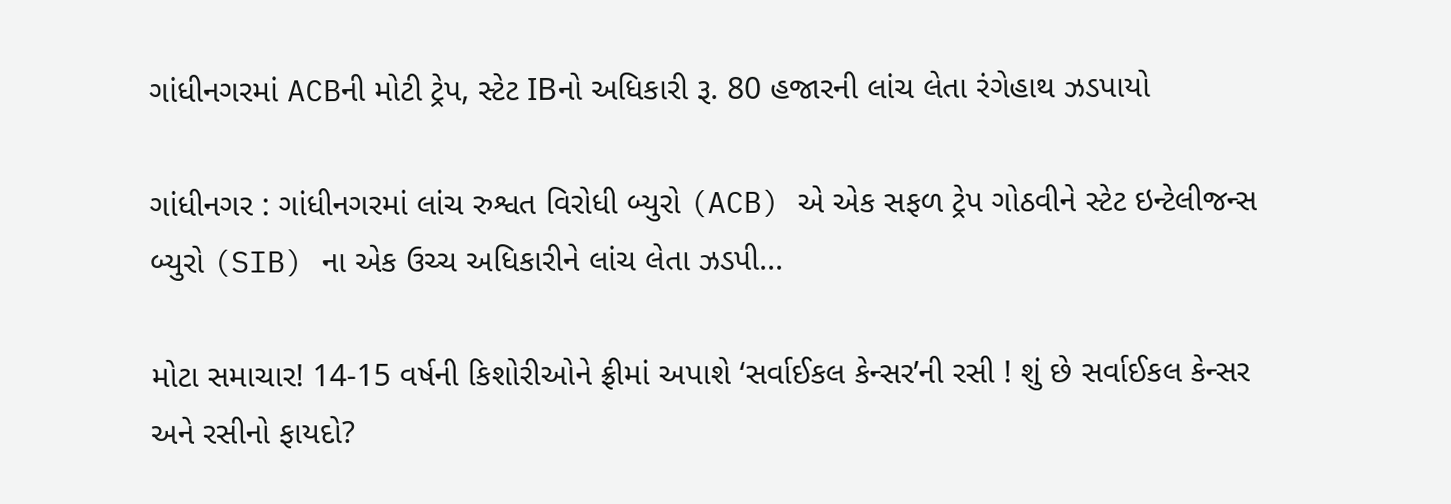ગાંધીનગરમાં ACBની મોટી ટ્રેપ, સ્ટેટ IBનો અધિકારી રૂ. 80 હજારની લાંચ લેતા રંગેહાથ ઝડપાયો

ગાંધીનગર : ગાંધીનગરમાં લાંચ રુશ્વત વિરોધી બ્યુરો (ACB) એ એક સફળ ટ્રેપ ગોઠવીને સ્ટેટ ઇન્ટેલીજન્સ બ્યુરો (SIB) ના એક ઉચ્ચ અધિકારીને લાંચ લેતા ઝડપી...

મોટા સમાચાર! 14-15 વર્ષની કિશોરીઓને ફ્રીમાં અપાશે ‘સર્વાઈકલ કેન્સર’ની રસી ! શું છે સર્વાઈકલ કેન્સર અને રસીનો ફાયદો?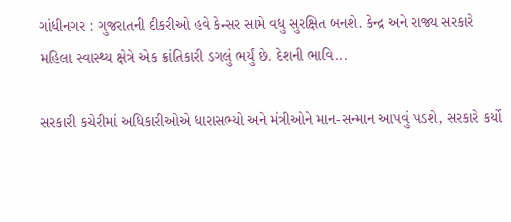ગાંધીનગર : ગુજરાતની દીકરીઓ હવે કેન્સર સામે વધુ સુરક્ષિત બનશે. કેન્દ્ર અને રાજ્ય સરકારે મહિલા સ્વાસ્થ્ય ક્ષેત્રે એક ક્રાંતિકારી ડગલું ભર્યું છે. દેશની ભાવિ...

સરકારી કચેરીમાં અધિકારીઓએ ધારાસભ્યો અને મંત્રીઓને માન-સન્માન આપવું પડશે, સરકારે કર્યો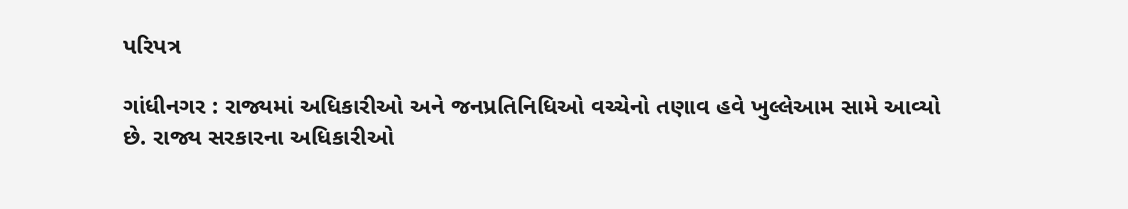પરિપત્ર

ગાંધીનગર : રાજ્યમાં અધિકારીઓ અને જનપ્રતિનિધિઓ વચ્ચેનો તણાવ હવે ખુલ્લેઆમ સામે આવ્યો છે. રાજ્ય સરકારના અધિકારીઓ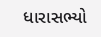ધારાસભ્યો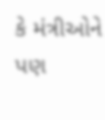કે મંત્રીઓને પણ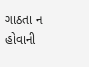ગાઠતા ન હોવાની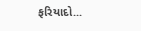ફરિયાદો...